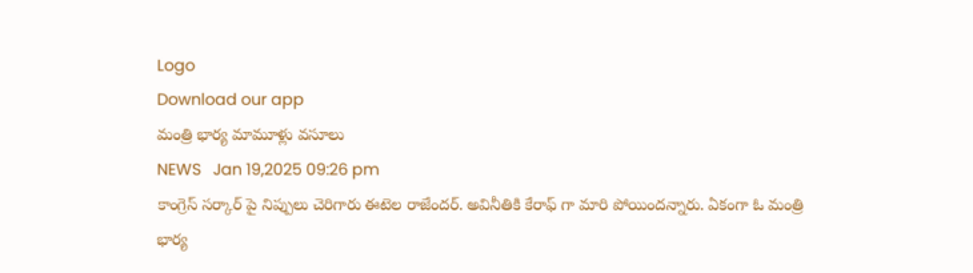Logo
Download our app
మంత్రి భార్య మామూళ్లు వ‌సూలు
NEWS   Jan 19,2025 09:26 pm
కాంగ్రెస్ స‌ర్కార్ పై నిప్పులు చెరిగారు ఈటెల రాజేంద‌ర్. అవినీతికి కేరాఫ్ గా మారి పోయింద‌న్నారు. ఏకంగా ఓ మంత్రి భార్య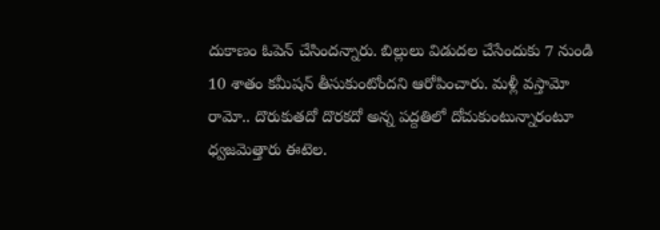దుకాణం ఓపెన్ చేసింద‌న్నారు. బిల్లులు విడుద‌ల చేసేందుకు 7 నుండి 10 శాతం క‌మీష‌న్ తీసుకుంటోంద‌ని ఆరోపించారు. మళ్లీ వస్తామో రామో.. దొరుకుతదో దొరకదో అన్న పద్దతిలో దోచుకుంటున్నారంటూ ధ్వ‌జ‌మెత్తారు ఈటెల‌.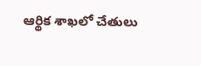ఆర్థిక శాఖ‌లో చేతులు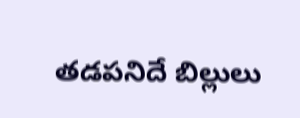త‌డ‌ప‌నిదే బిల్లులు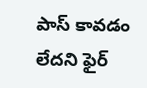పాస్ కావ‌డం లేద‌ని ఫైర్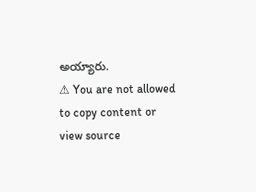అయ్యారు.
⚠ You are not allowed to copy content or view source